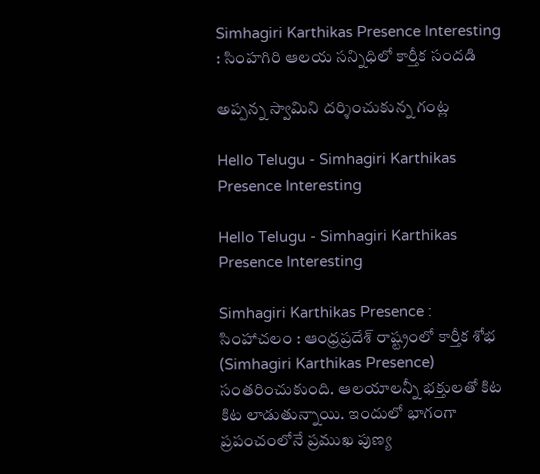Simhagiri Karthikas Presence Interesting : సింహగిరి ఆల‌య‌ స‌న్నిధిలో కార్తీక సందడి

అప్పన్న స్వామిని దర్శించుకున్న గంట్ల

Hello Telugu - Simhagiri Karthikas Presence Interesting

Hello Telugu - Simhagiri Karthikas Presence Interesting

Simhagiri Karthikas Presence : సింహాచలం : ఆంధ్ర‌ప్ర‌దేశ్ రాష్ట్రంలో కార్తీక శోభ (Simhagiri Karthikas Presence) సంత‌రించుకుంది. ఆల‌యాల‌న్నీ భ‌క్తుల‌తో కిట కిట లాడుతున్నాయి. ఇందులో భాగంగా ప్రపంచంలోనే ప్రముఖ పుణ్య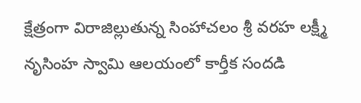క్షేత్రంగా విరాజిల్లుతున్న సింహాచలం శ్రీ వరహ లక్ష్మీ నృసింహ స్వామి ఆలయంలో కార్తీక సందడి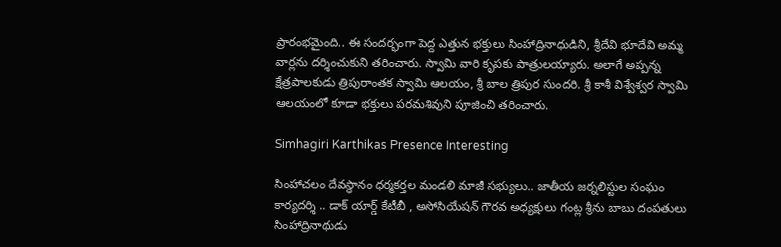ప్రారంభమైంది.. ఈ సందర్భంగా పెద్ద ఎత్తున భక్తులు సింహాద్రినాధుడిని, శ్రీదేవి భూదేవి అమ్మ వార్లను దర్శించుకుని తరించారు. స్వామి వారి కృప‌కు పాత్రుల‌య్యారు. అలాగే అప్పన్న క్షేత్రపాలకుడు త్రిపురాంతక స్వామి ఆలయం, శ్రీ‌ బాల త్రిపుర సుందరి. శ్రీ కాశీ విశ్వేశ్వర స్వామి ఆలయంలో కూడా భక్తులు పరమశివుని పూజించి తరించారు.

Simhagiri Karthikas Presence Interesting

సింహాచలం దేవస్థానం ధర్మకర్తల మండలి మాజీ సభ్యులు.. జాతీయ జర్నలిస్టుల సంఘం కార్యదర్శి .. డాక్ యార్డ్ కేటీబీ , అసోసియేషన్ గౌరవ అధ్యక్షులు గంట్ల శ్రీను బాబు దంపతులు సింహాద్రినాథుడు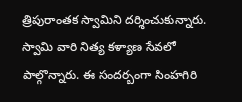త్రిపురాంతక స్వామిని దర్శించుకున్నారు. స్వామి వారి నిత్య కళ్యాణ సేవలో పాల్గొన్నారు. ఈ సంద‌ర్బంగా సింహ‌గిరి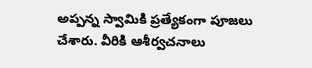అప్ప‌న్న స్వామికి ప్ర‌త్యేకంగా పూజ‌లు చేశారు. వీరికి ఆశీర్వ‌చ‌నాలు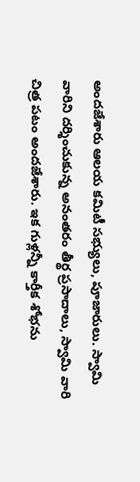అంద‌జేశారు ఆల‌య క‌మిటీ స‌భ్యులు, పూజారులు. స్వామి వారిని ద‌ర్శించుకున్న అనంత‌రం తీర్థ ప్ర‌సాదాలు, స్వామి వారి చిత్ర ప‌టం అంద‌జేశారు. ఇక గుళ్ల‌న్నీ కార్తీక శోభ‌ను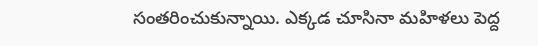సంత‌రించుకున్నాయి. ఎక్క‌డ చూసినా మ‌హిళ‌లు పెద్ద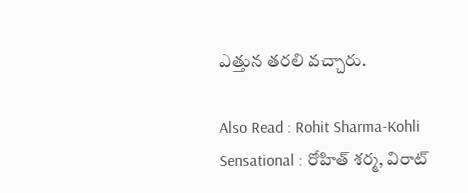ఎత్తున త‌ర‌లి వ‌చ్చారు.

Also Read : Rohit Sharma-Kohli Sensational : రోహిత్ శ‌ర్మ‌, విరాట్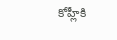కోహ్లీకి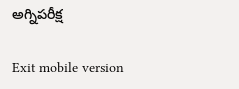అగ్నిప‌రీక్ష

Exit mobile version